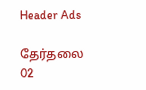Header Ads

தேர்தலை 02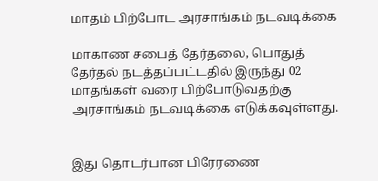மாதம் பிற்போட அரசாங்கம் நடவடிக்கை

மாகாண சபைத் தேர்தலை, பொதுத் தேர்தல் நடத்தப்பட்டதில் இருந்து 02 மாதங்கள் வரை பிற்போடுவதற்கு அரசாங்கம் நடவடிக்கை எடுக்கவுள்ளது.


இது தொடர்பான பிரேரணை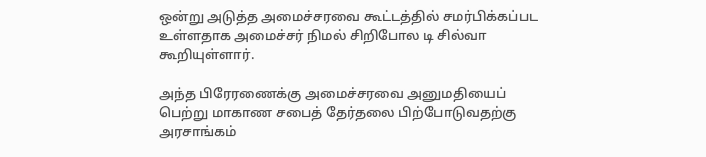ஒன்று அடுத்த அமைச்சரவை கூட்டத்தில் சமர்பிக்கப்பட உள்ளதாக அமைச்சர் நிமல் சிறிபோல டி சில்வா கூறியுள்ளார்.

அந்த பிரேரணைக்கு அமைச்சரவை அனுமதியைப் பெற்று மாகாண சபைத் தேர்தலை பிற்போடுவதற்கு அரசாங்கம்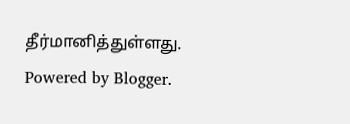தீர்மானித்துள்ளது.
Powered by Blogger.